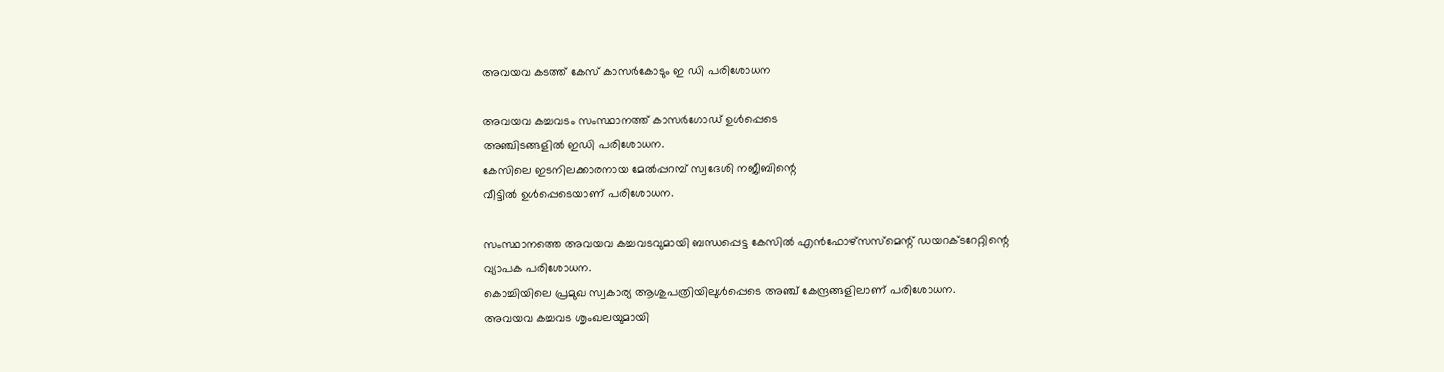അവയവ കടത്ത് കേസ് കാസര്‍കോടും ഇ ഡി പരിശോധന

അവയവ കച്ചവടം സംസ്ഥാനത്ത് കാസര്‍ഗോഡ് ഉള്‍പ്പെടെ
അഞ്ചിടങ്ങളില്‍ ഇഡി പരിശോധന.
കേസിലെ ഇടനിലക്കാരനായ മേല്‍പ്പറമ്പ് സ്വദേശി നജീബിന്റെ
വീട്ടില്‍ ഉള്‍പ്പെടെയാണ് പരിശോധന.

സംസ്ഥാനത്തെ അവയവ കച്ചവടവുമായി ബന്ധപ്പെട്ട കേസില്‍ എന്‍ഫോഴ്‌സസ്‌മെന്റ് ഡയറക്ടറേറ്റിന്റെ
വ്യാപക പരിശോധന.
കൊച്ചിയിലെ പ്രമുഖ സ്വകാര്യ ആശുപത്രിയിലുള്‍പ്പെടെ അഞ്ച് കേന്ദ്രങ്ങളിലാണ് പരിശോധന.
അവയവ കച്ചവട ശൃംഖലയുമായി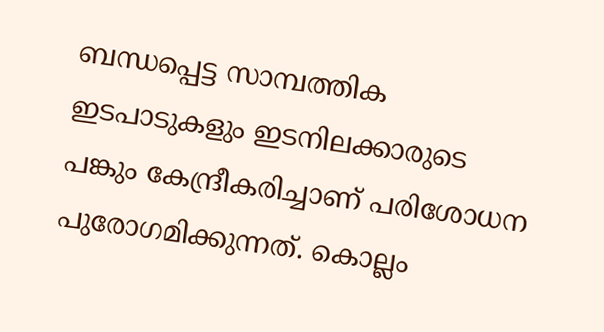ബന്ധപ്പെട്ട സാമ്പത്തിക ഇടപാടുകളും ഇടനിലക്കാരുടെ പങ്കും കേന്ദ്രീകരിച്ചാണ് പരിശോധന പുരോഗമിക്കുന്നത്. കൊല്ലം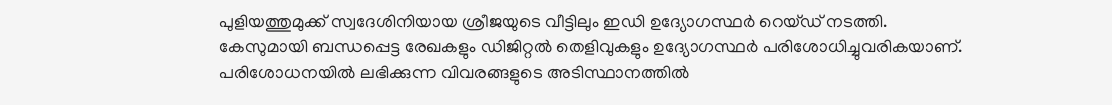പുളിയത്തുമുക്ക് സ്വദേശിനിയായ ശ്രീജയുടെ വീട്ടിലും ഇഡി ഉദ്യോഗസ്ഥര്‍ റെയ്ഡ് നടത്തി.
കേസുമായി ബന്ധപ്പെട്ട രേഖകളും ഡിജിറ്റല്‍ തെളിവുകളും ഉദ്യോഗസ്ഥര്‍ പരിശോധിച്ചുവരികയാണ്.
പരിശോധനയില്‍ ലഭിക്കുന്ന വിവരങ്ങളുടെ അടിസ്ഥാനത്തില്‍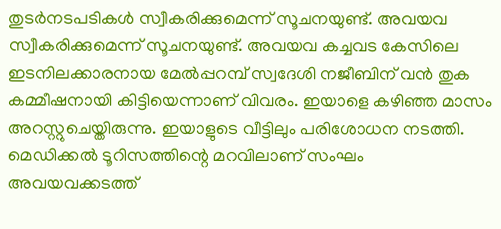തുടര്‍നടപടികള്‍ സ്വീകരിക്കുമെന്ന് സൂചനയുണ്ട്. അവയവ
സ്വീകരിക്കുമെന്ന് സൂചനയുണ്ട്. അവയവ കച്ചവട കേസിലെ ഇടനിലക്കാരനായ മേല്‍പ്പറമ്പ് സ്വദേശി നജീബിന് വന്‍ തുക കമ്മീഷനായി കിട്ടിയെന്നാണ് വിവരം. ഇയാളെ കഴിഞ്ഞ മാസം അറസ്റ്റുചെയ്തിരുന്നു. ഇയാളുടെ വീട്ടിലും പരിശോധന നടത്തി.
മെഡിക്കല്‍ ടൂറിസത്തിന്റെ മറവിലാണ് സംഘം അവയവക്കടത്ത്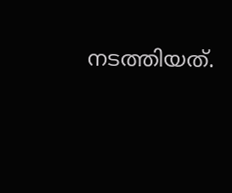നടത്തിയത്.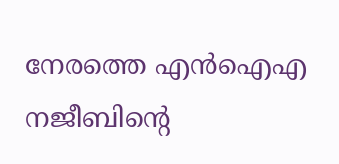നേരത്തെ എന്‍ഐഎ
നജീബിന്റെ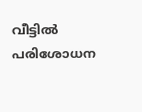വീട്ടില്‍ പരിശോധന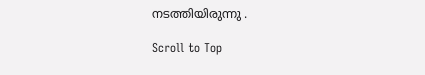നടത്തിയിരുന്നു .

Scroll to Top